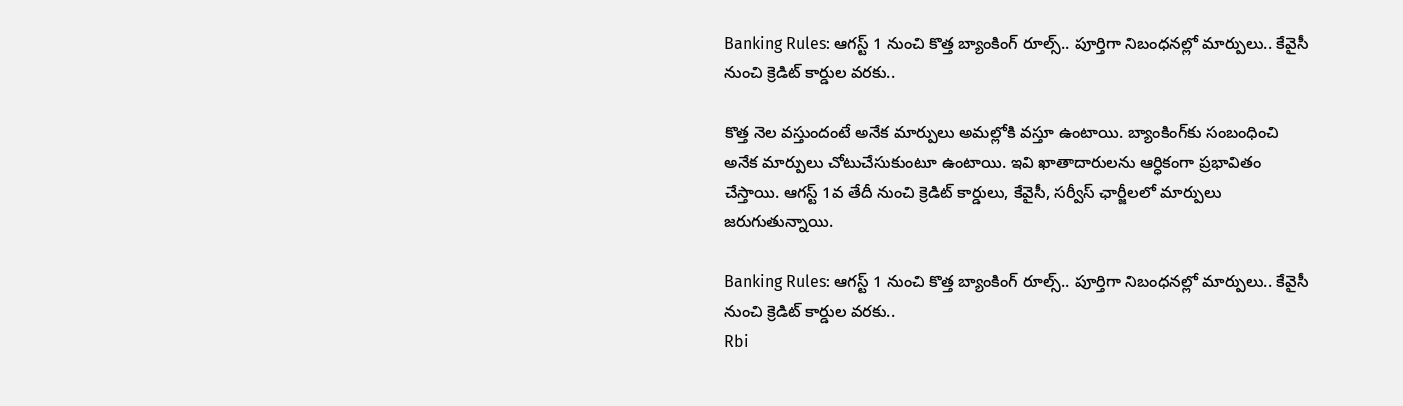Banking Rules: ఆగస్ట్ 1 నుంచి కొత్త బ్యాంకింగ్ రూల్స్.. పూర్తిగా నిబంధనల్లో మార్పులు.. కేవైసీ నుంచి క్రెడిట్ కార్డుల వరకు..

కొత్త నెల వస్తుందంటే అనేక మార్పులు అమల్లోకి వస్తూ ఉంటాయి. బ్యాంకింగ్‌కు సంబంధించి అనేక మార్పులు చోటుచేసుకుంటూ ఉంటాయి. ఇవి ఖాతాదారులను ఆర్ధికంగా ప్రభావితం చేస్తాయి. ఆగస్ట్ 1వ తేదీ నుంచి క్రెడిట్ కార్డులు, కేవైసీ, సర్వీస్ ఛార్జీలలో మార్పులు జరుగుతున్నాయి.

Banking Rules: ఆగస్ట్ 1 నుంచి కొత్త బ్యాంకింగ్ రూల్స్.. పూర్తిగా నిబంధనల్లో మార్పులు.. కేవైసీ నుంచి క్రెడిట్ కార్డుల వరకు..
Rbi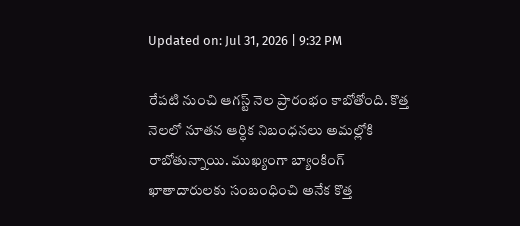Updated on: Jul 31, 2026 | 9:32 PM

రేపటి నుంచి ఆగస్ట్ నెల ప్రారంభం కాబోతోంది. కొత్త నెలలో నూతన ఆర్ధిక నిబంధనలు అమల్లోకి రాబోతున్నాయి. ముఖ్యంగా బ్యాంకింగ్ ఖాతాదారులకు సంబంధించి అనేక కొత్త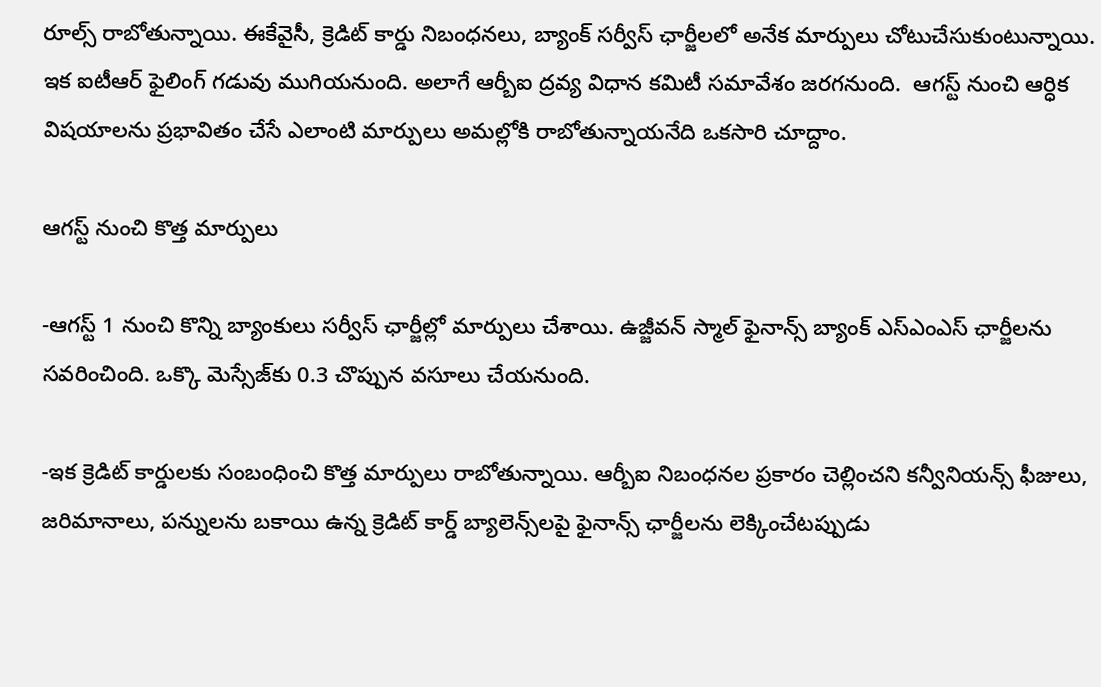రూల్స్ రాబోతున్నాయి. ఈకేవైసీ, క్రెడిట్ కార్డు నిబంధనలు, బ్యాంక్ సర్వీస్ ఛార్జీలలో అనేక మార్పులు చోటుచేసుకుంటున్నాయి. ఇక ఐటీఆర్ ఫైలింగ్ గడువు ముగియనుంది. అలాగే ఆర్బీఐ ద్రవ్య విధాన కమిటీ సమావేశం జరగనుంది.  ఆగస్ట్ నుంచి ఆర్ధిక విషయాలను ప్రభావితం చేసే ఎలాంటి మార్పులు అమల్లోకి రాబోతున్నాయనేది ఒకసారి చూద్దాం.

ఆగస్ట్ నుంచి కొత్త మార్పులు

-ఆగస్ట్ 1 నుంచి కొన్ని బ్యాంకులు సర్వీస్ ఛార్జీల్లో మార్పులు చేశాయి. ఉజ్జీవన్ స్మాల్ ఫైనాన్స్ బ్యాంక్ ఎస్ఎంఎస్ ఛార్జీలను సవరించింది. ఒక్కొ మెస్సేజ్‌కు 0.3 చొప్పున వసూలు చేయనుంది.

-ఇక క్రెడిట్ కార్డులకు సంబంధించి కొత్త మార్పులు రాబోతున్నాయి. ఆర్బీఐ నిబంధనల ప్రకారం చెల్లించని కన్వీనియన్స్ ఫీజులు, జరిమానాలు, పన్నులను బకాయి ఉన్న క్రెడిట్ కార్డ్ బ్యాలెన్స్‌లపై ఫైనాన్స్ ఛార్జీలను లెక్కించేటప్పుడు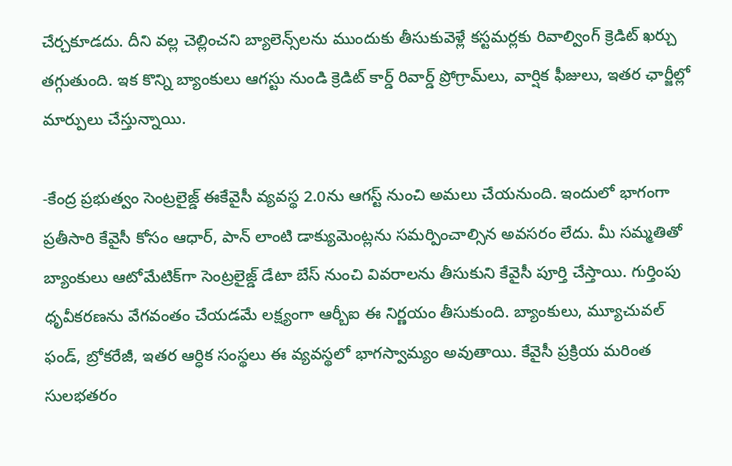చేర్చకూడదు. దీని వల్ల చెల్లించని బ్యాలెన్స్‌లను ముందుకు తీసుకువెళ్లే కస్టమర్లకు రివాల్వింగ్ క్రెడిట్ ఖర్చు తగ్గుతుంది. ఇక కొన్ని బ్యాంకులు ఆగస్టు నుండి క్రెడిట్ కార్డ్ రివార్డ్ ప్రోగ్రామ్‌లు, వార్షిక ఫీజులు, ఇతర ఛార్జీల్లో మార్పులు చేస్తున్నాయి.

-కేంద్ర ప్రభుత్వం సెంట్రలైజ్డ్ ఈకేవైసీ వ్యవస్థ 2.0ను ఆగస్ట్ నుంచి అమలు చేయనుంది. ఇందులో భాగంగా ప్రతీసారి కేవైసీ కోసం ఆధార్, పాన్ లాంటి డాక్యుమెంట్లను సమర్పించాల్సిన అవసరం లేదు. మీ సమ్మతితో బ్యాంకులు ఆటోమేటిక్‌గా సెంట్రలైజ్డ్ డేటా బేస్ నుంచి వివరాలను తీసుకుని కేవైసీ పూర్తి చేస్తాయి. గుర్తింపు ధృవీకరణను వేగవంతం చేయడమే లక్ష్యంగా ఆర్బీఐ ఈ నిర్ణయం తీసుకుంది. బ్యాంకులు, మ్యూచువల్ ఫండ్, బ్రోకరేజీ, ఇతర ఆర్ధిక సంస్థలు ఈ వ్యవస్థలో భాగస్వామ్యం అవుతాయి. కేవైసీ ప్రక్రియ మరింత సులభతరం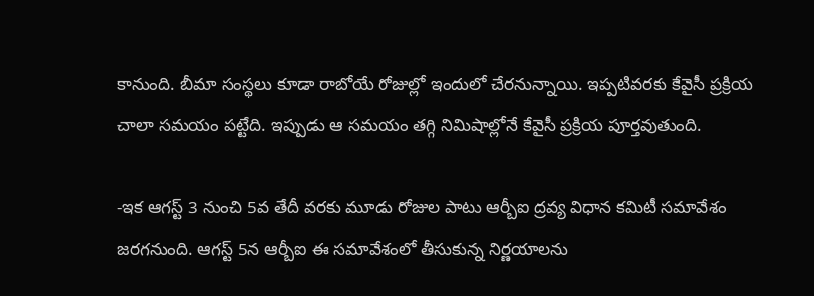కానుంది. బీమా సంస్థలు కూడా రాబోయే రోజుల్లో ఇందులో చేరనున్నాయి. ఇప్పటివరకు కేవైసీ ప్రక్రియ చాలా సమయం పట్టేది. ఇప్పుడు ఆ సమయం తగ్గి నిమిషాల్లోనే కేవైసీ ప్రక్రియ పూర్తవుతుంది.

-ఇక ఆగస్ట్ 3 నుంచి 5వ తేదీ వరకు మూడు రోజుల పాటు ఆర్బీఐ ద్రవ్య విధాన కమిటీ సమావేశం జరగనుంది. ఆగస్ట్ 5న ఆర్బీఐ ఈ సమావేశంలో తీసుకున్న నిర్ణయాలను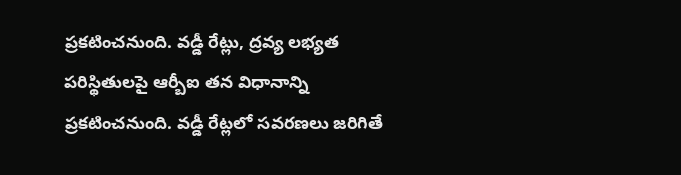ప్రకటించనుంది. వడ్డీ రేట్లు, ద్రవ్య లభ్యత పరిస్థితులపై ఆర్బీఐ తన విధానాన్ని ప్రకటించనుంది. వడ్డీ రేట్లలో సవరణలు జరిగితే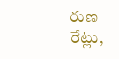రుణ రేట్లు,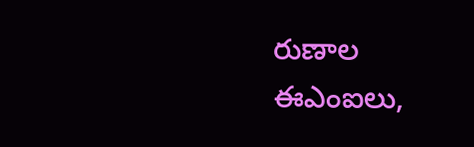రుణాల ఈఎంఐలు,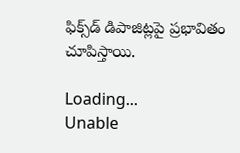ఫిక్స్‌డ్ డిపాజిట్లపై ప్రభావితం చూపిస్తాయి.

Loading...
Unable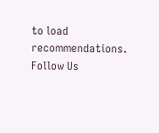to load recommendations.
Follow Us